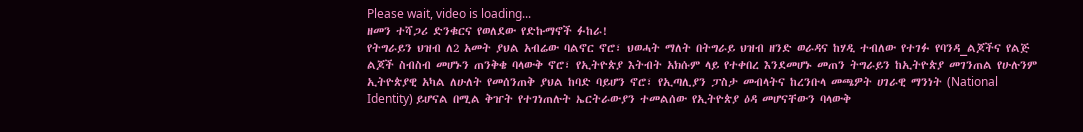Please wait, video is loading...
ዘመን ተሻጋሪ ድንቁርና የወለደው የድኩማኖች ፉከራ!
የትግራይን ህዝብ ለ2 አመት ያህል አብሬው ባልኖር ኖሮ፣ ህወሓት ማለት በትግራይ ህዝብ ዘንድ ወራዳና ከሃዲ ተብለው የተገፉ የባንዳ_ልጆችና የልጅ ልጆች ስብስብ መሆኑን ጠንቅቄ ባላውቅ ኖሮ፣ የኢትዮጵያ እትብት አክሱም ላይ የተቀበረ እንደመሆኑ መጠን ትግራይን ከኢትዮጵያ መገንጠል የሁሉንም ኢትዮጵያዊ አካል ለሁለት የመሰንጠቅ ያህል ከባድ ባይሆን ኖሮ፣ የኢጣሊያን ፓስታ መብላትና ከረንቡላ መጫዎት ሀገራዊ ማንነት (National Identity) ይሆናል በሚል ቅዠት የተገነጠሉት ኤርትራውያን ተመልሰው የኢትዮጵያ ዕዳ መሆናቸውን ባላውቅ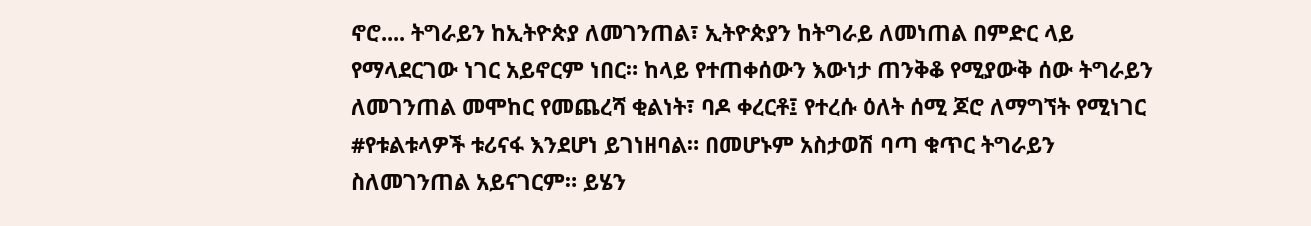ኖሮ.... ትግራይን ከኢትዮጵያ ለመገንጠል፣ ኢትዮጵያን ከትግራይ ለመነጠል በምድር ላይ የማላደርገው ነገር አይኖርም ነበር። ከላይ የተጠቀሰውን እውነታ ጠንቅቆ የሚያውቅ ሰው ትግራይን ለመገንጠል መሞከር የመጨረሻ ቂልነት፣ ባዶ ቀረርቶ፤ የተረሱ ዕለት ሰሚ ጆሮ ለማግኘት የሚነገር #የቱልቱላዎች ቱሪናፋ እንደሆነ ይገነዘባል። በመሆኑም አስታወሽ ባጣ ቁጥር ትግራይን ስለመገንጠል አይናገርም። ይሄን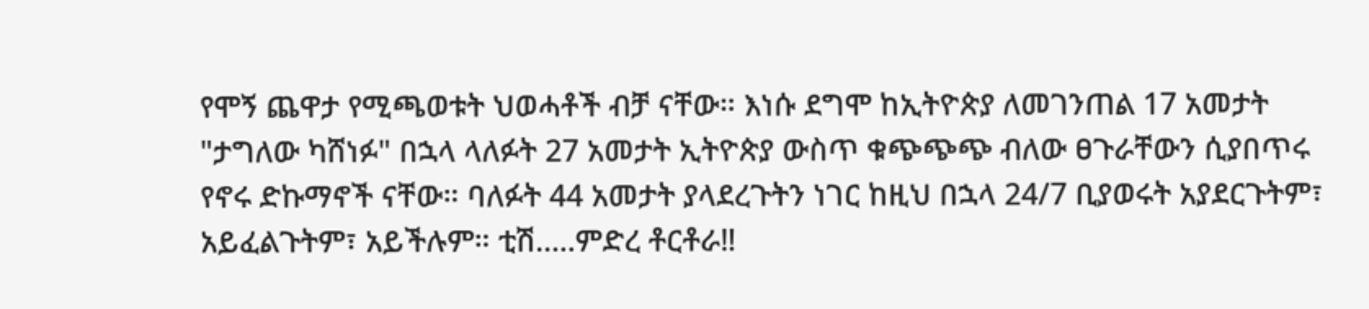የሞኝ ጨዋታ የሚጫወቱት ህወሓቶች ብቻ ናቸው። እነሱ ደግሞ ከኢትዮጵያ ለመገንጠል 17 አመታት "ታግለው ካሸነፉ" በኋላ ላለፉት 27 አመታት ኢትዮጵያ ውስጥ ቁጭጭጭ ብለው ፀጉራቸውን ሲያበጥሩ የኖሩ ድኩማኖች ናቸው። ባለፉት 44 አመታት ያላደረጉትን ነገር ከዚህ በኋላ 24/7 ቢያወሩት አያደርጉትም፣ አይፈልጉትም፣ አይችሉም። ቲሽ.....ምድረ ቶርቶራ‼